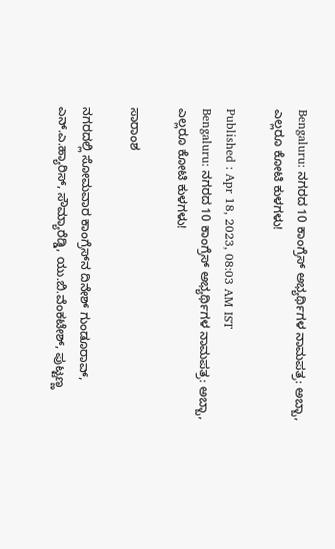Bengaluru: ನಗರದ 10 ಕಾಂಗ್ರೆಸ್ ಅಭ್ಯರ್ಥಿಗಳ ನಾಮಪತ್ರ: ಅಬ್ಬಾ, ಎಲ್ಲರೂ ಕೋಟಿ ಕುಳಗಳು!

Published : Apr 18, 2023, 08:03 AM IST
Bengaluru: ನಗರದ 10 ಕಾಂಗ್ರೆಸ್ ಅಭ್ಯರ್ಥಿಗಳ ನಾಮಪತ್ರ: ಅಬ್ಬಾ, ಎಲ್ಲರೂ ಕೋಟಿ ಕುಳಗಳು!

ಸಾರಾಂಶ

ನಗರದಲ್ಲಿ ಸೋಮವಾರ ಕಾಂಗ್ರೆಸ್‌ನ ದಿನೇಶ್‌ ಗುಂಡೂರಾವ್‌, ಎನ್‌.ಎ.ಹ್ಯಾರಿಸ್‌, ಸೌಮ್ಯಾರೆಡ್ಡಿ, ಯು.ಬಿ.ವೆಂಕಟೇಶ್‌, ಪುಟ್ಟಣ್ಣ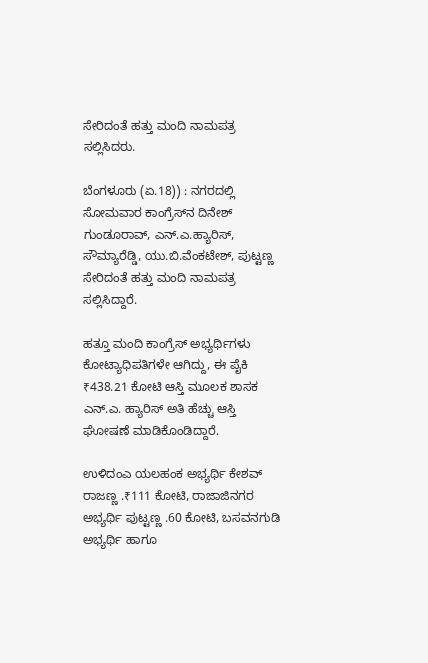ಸೇರಿದಂತೆ ಹತ್ತು ಮಂದಿ ನಾಮಪತ್ರ ಸಲ್ಲಿಸಿದರು.

ಬೆಂಗಳೂರು (ಏ.18)) : ನಗರದಲ್ಲಿ ಸೋಮವಾರ ಕಾಂಗ್ರೆಸ್‌ನ ದಿನೇಶ್‌ ಗುಂಡೂರಾವ್‌, ಎನ್‌.ಎ.ಹ್ಯಾರಿಸ್‌, ಸೌಮ್ಯಾರೆಡ್ಡಿ, ಯು.ಬಿ.ವೆಂಕಟೇಶ್‌, ಪುಟ್ಟಣ್ಣ ಸೇರಿದಂತೆ ಹತ್ತು ಮಂದಿ ನಾಮಪತ್ರ ಸಲ್ಲಿಸಿದ್ದಾರೆ.

ಹತ್ತೂ ಮಂದಿ ಕಾಂಗ್ರೆಸ್‌ ಅಭ್ಯರ್ಥಿಗಳು ಕೋಟ್ಯಾಧಿಪತಿಗಳೇ ಆಗಿದ್ದು, ಈ ಪೈಕಿ ₹438.21 ಕೋಟಿ ಆಸ್ತಿ ಮೂಲಕ ಶಾಸಕ ಎನ್‌.ಎ. ಹ್ಯಾರಿಸ್‌ ಅತಿ ಹೆಚ್ಚು ಆಸ್ತಿ ಘೋಷಣೆ ಮಾಡಿಕೊಂಡಿದ್ದಾರೆ.

ಉಳಿದಂಎ ಯಲಹಂಕ ಅಭ್ಯರ್ಥಿ ಕೇಶವ್‌ ರಾಜಣ್ಣ .₹111 ಕೋಟಿ, ರಾಜಾಜಿನಗರ ಅಭ್ಯರ್ಥಿ ಪುಟ್ಟಣ್ಣ .60 ಕೋಟಿ, ಬಸವನಗುಡಿ ಅಭ್ಯರ್ಥಿ ಹಾಗೂ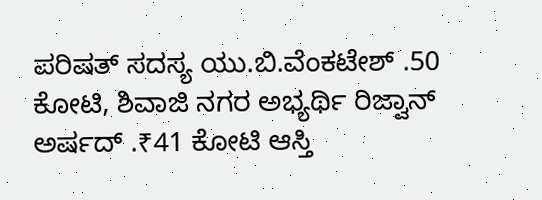ಪರಿಷತ್‌ ಸದಸ್ಯ ಯು.ಬಿ.ವೆಂಕಟೇಶ್‌ .50 ಕೋಟಿ, ಶಿವಾಜಿ ನಗರ ಅಭ್ಯರ್ಥಿ ರಿಜ್ವಾನ್‌ ಅರ್ಷದ್‌ .₹41 ಕೋಟಿ ಆಸ್ತಿ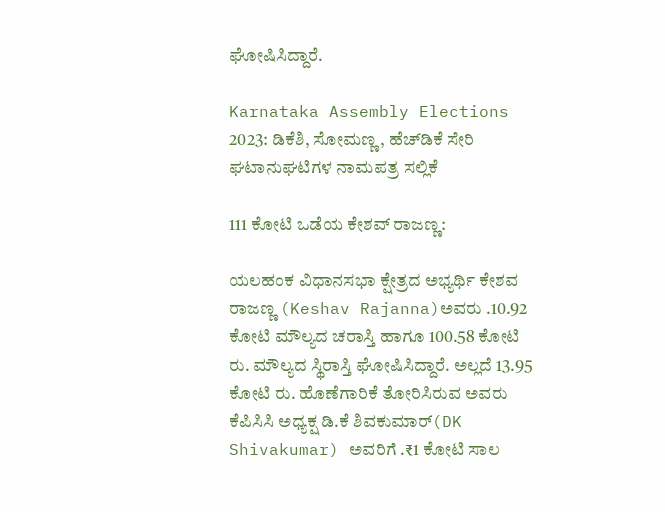ಘೋಷಿಸಿದ್ದಾರೆ.

Karnataka Assembly Elections 2023: ಡಿಕೆಶಿ, ಸೋಮಣ್ಣ, ಹೆಚ್‌ಡಿಕೆ ಸೇರಿ ಘಟಾನುಘಟಿಗಳ ನಾಮಪತ್ರ ಸಲ್ಲಿಕೆ

111 ಕೋಟಿ ಒಡೆಯ ಕೇಶವ್‌ ರಾಜಣ್ಣ:

ಯಲಹಂಕ ವಿಧಾನಸಭಾ ಕ್ಷೇತ್ರದ ಅಭ್ಯರ್ಥಿ ಕೇಶವ ರಾಜಣ್ಣ (Keshav Rajanna)ಅವರು .10.92 ಕೋಟಿ ಮೌಲ್ಯದ ಚರಾಸ್ತಿ ಹಾಗೂ 100.58 ಕೋಟಿ ರು. ಮೌಲ್ಯದ ಸ್ಥಿರಾಸ್ತಿ ಘೋಷಿಸಿದ್ದಾರೆ. ಅಲ್ಲದೆ 13.95 ಕೋಟಿ ರು. ಹೊಣೆಗಾರಿಕೆ ತೋರಿಸಿರುವ ಅವರು ಕೆಪಿಸಿಸಿ ಅಧ್ಯಕ್ಷ ಡಿ.ಕೆ ಶಿವಕುಮಾರ್‌(DK Shivakumar) ಅವರಿಗೆ .₹1 ಕೋಟಿ ಸಾಲ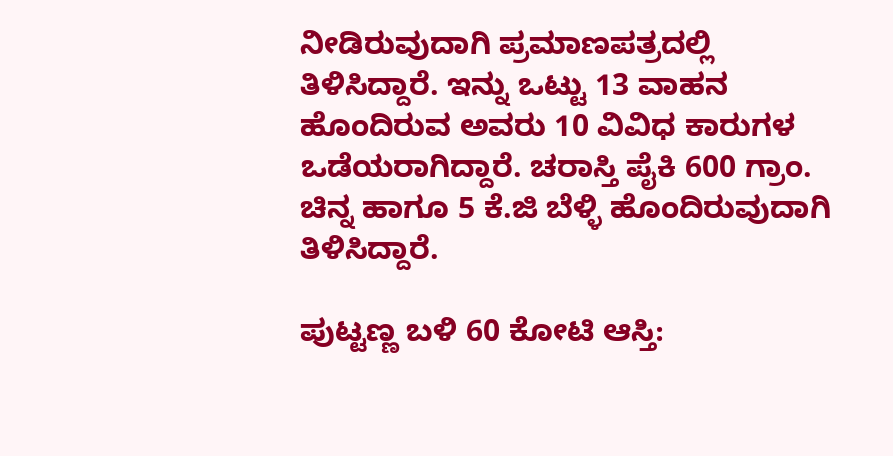ನೀಡಿರುವುದಾಗಿ ಪ್ರಮಾಣಪತ್ರದಲ್ಲಿ ತಿಳಿಸಿದ್ದಾರೆ. ಇನ್ನು ಒಟ್ಟು 13 ವಾಹನ ಹೊಂದಿರುವ ಅವರು 10 ವಿವಿಧ ಕಾರುಗಳ ಒಡೆಯರಾಗಿದ್ದಾರೆ. ಚರಾಸ್ತಿ ಪೈಕಿ 600 ಗ್ರಾಂ. ಚಿನ್ನ ಹಾಗೂ 5 ಕೆ.ಜಿ ಬೆಳ್ಳಿ ಹೊಂದಿರುವುದಾಗಿ ತಿಳಿಸಿದ್ದಾರೆ.

ಪುಟ್ಟಣ್ಣ ಬಳಿ 60 ಕೋಟಿ ಆಸ್ತಿ: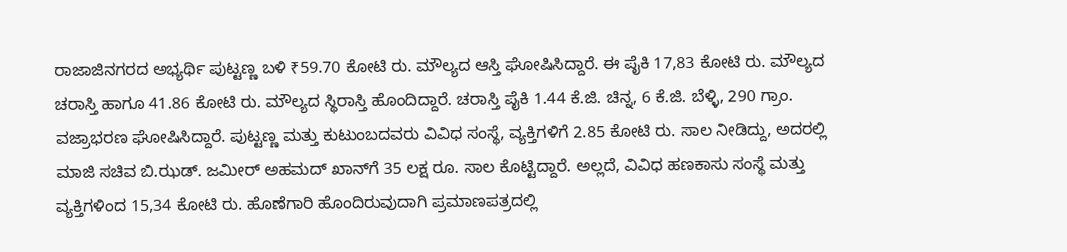ರಾಜಾಜಿನಗರದ ಅಭ್ಯರ್ಥಿ ಪುಟ್ಟಣ್ಣ ಬಳಿ ₹59.70 ಕೋಟಿ ರು. ಮೌಲ್ಯದ ಆಸ್ತಿ ಘೋಷಿಸಿದ್ದಾರೆ. ಈ ಪೈಕಿ 17,83 ಕೋಟಿ ರು. ಮೌಲ್ಯದ ಚರಾಸ್ತಿ ಹಾಗೂ 41.86 ಕೋಟಿ ರು. ಮೌಲ್ಯದ ಸ್ಥಿರಾಸ್ತಿ ಹೊಂದಿದ್ದಾರೆ. ಚರಾಸ್ತಿ ಪೈಕಿ 1.44 ಕೆ.ಜಿ. ಚಿನ್ನ, 6 ಕೆ.ಜಿ. ಬೆಳ್ಳಿ, 290 ಗ್ರಾಂ. ವಜ್ರಾಭರಣ ಘೋಷಿಸಿದ್ದಾರೆ. ಪುಟ್ಟಣ್ಣ ಮತ್ತು ಕುಟುಂಬದವರು ವಿವಿಧ ಸಂಸ್ಥೆ, ವ್ಯಕ್ತಿಗಳಿಗೆ 2.85 ಕೋಟಿ ರು. ಸಾಲ ನೀಡಿದ್ದು, ಅದರಲ್ಲಿ ಮಾಜಿ ಸಚಿವ ಬಿ.ಝಡ್‌. ಜಮೀರ್‌ ಅಹಮದ್‌ ಖಾನ್‌ಗೆ 35 ಲಕ್ಷ ರೂ. ಸಾಲ ಕೊಟ್ಟಿದ್ದಾರೆ. ಅಲ್ಲದೆ, ವಿವಿಧ ಹಣಕಾಸು ಸಂಸ್ಥೆ ಮತ್ತು ವ್ಯಕ್ತಿಗಳಿಂದ 15,34 ಕೋಟಿ ರು. ಹೊಣೆಗಾರಿ ಹೊಂದಿರುವುದಾಗಿ ಪ್ರಮಾಣಪತ್ರದಲ್ಲಿ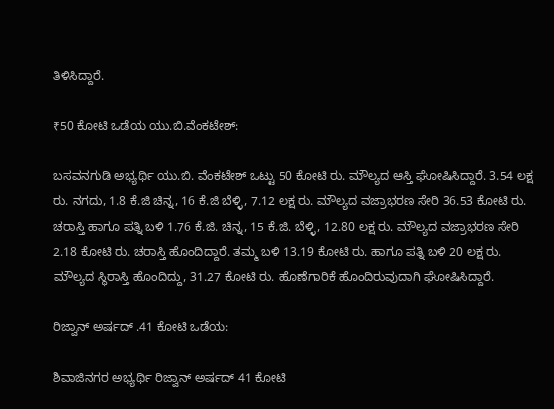ತಿಳಿಸಿದ್ದಾರೆ.

₹50 ಕೋಟಿ ಒಡೆಯ ಯು.ಬಿ.ವೆಂಕಟೇಶ್‌:

ಬಸವನಗುಡಿ ಅಭ್ಯರ್ಥಿ ಯು.ಬಿ. ವೆಂಕಟೇಶ್‌ ಒಟ್ಟು 50 ಕೋಟಿ ರು. ಮೌಲ್ಯದ ಆಸ್ತಿ ಘೋಷಿಸಿದ್ದಾರೆ. 3.54 ಲಕ್ಷ ರು. ನಗದು, 1.8 ಕೆ.ಜಿ ಚಿನ್ನ, 16 ಕೆ.ಜಿ ಬೆಳ್ಳಿ, 7.12 ಲಕ್ಷ ರು. ಮೌಲ್ಯದ ವಜ್ರಾಭರಣ ಸೇರಿ 36.53 ಕೋಟಿ ರು. ಚರಾಸ್ತಿ ಹಾಗೂ ಪತ್ನಿ ಬಳಿ 1.76 ಕೆ.ಜಿ. ಚಿನ್ನ, 15 ಕೆ.ಜಿ. ಬೆಳ್ಳಿ, 12.80 ಲಕ್ಷ ರು. ಮೌಲ್ಯದ ವಜ್ರಾಭರಣ ಸೇರಿ 2.18 ಕೋಟಿ ರು. ಚರಾಸ್ತಿ ಹೊಂದಿದ್ದಾರೆ. ತಮ್ಮ ಬಳಿ 13.19 ಕೋಟಿ ರು. ಹಾಗೂ ಪತ್ನಿ ಬಳಿ 20 ಲಕ್ಷ ರು. ಮೌಲ್ಯದ ಸ್ಥಿರಾಸ್ತಿ ಹೊಂದಿದ್ದು, 31.27 ಕೋಟಿ ರು. ಹೊಣೆಗಾರಿಕೆ ಹೊಂದಿರುವುದಾಗಿ ಘೋಷಿಸಿದ್ದಾರೆ.

ರಿಜ್ವಾನ್‌ ಅರ್ಷದ್‌ .41 ಕೋಟಿ ಒಡೆಯ:

ಶಿವಾಜಿನಗರ ಅಭ್ಯರ್ಥಿ ರಿಜ್ವಾನ್‌ ಅರ್ಷದ್‌ 41 ಕೋಟಿ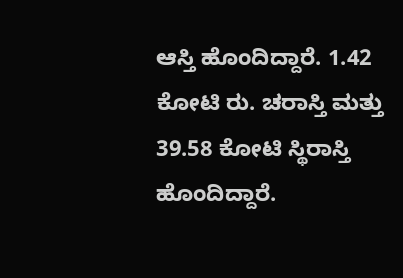ಆಸ್ತಿ ಹೊಂದಿದ್ದಾರೆ. 1.42 ಕೋಟಿ ರು. ಚರಾಸ್ತಿ ಮತ್ತು 39.58 ಕೋಟಿ ಸ್ಥಿರಾಸ್ತಿ ಹೊಂದಿದ್ದಾರೆ.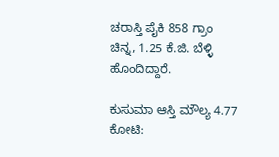ಚರಾಸ್ತಿ ಪೈಕಿ 858 ಗ್ರಾಂ ಚಿನ್ನ, 1.25 ಕೆ.ಜಿ. ಬೆಳ್ಳಿ ಹೊಂದಿದ್ದಾರೆ.

ಕುಸುಮಾ ಆಸ್ತಿ ಮೌಲ್ಯ 4.77 ಕೋಟಿ: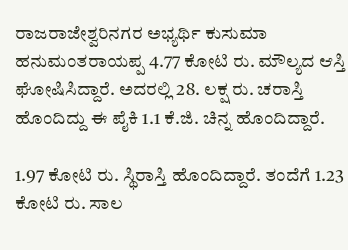ರಾಜರಾಜೇಶ್ವರಿನಗರ ಅಭ್ಯರ್ಥಿ ಕುಸುಮಾ ಹನುಮಂತರಾಯಪ್ಪ 4.77 ಕೋಟಿ ರು. ಮೌಲ್ಯದ ಆಸ್ತಿ ಘೋಷಿಸಿದ್ದಾರೆ. ಅದರಲ್ಲಿ 28. ಲಕ್ಷ ರು. ಚರಾಸ್ತಿ ಹೊಂದಿದ್ದು ಈ ಪೈಕಿ 1.1 ಕೆ.ಜಿ. ಚಿನ್ನ ಹೊಂದಿದ್ದಾರೆ.

1.97 ಕೋಟಿ ರು. ಸ್ಥಿರಾಸ್ತಿ ಹೊಂದಿದ್ದಾರೆ. ತಂದೆಗೆ 1.23 ಕೋಟಿ ರು. ಸಾಲ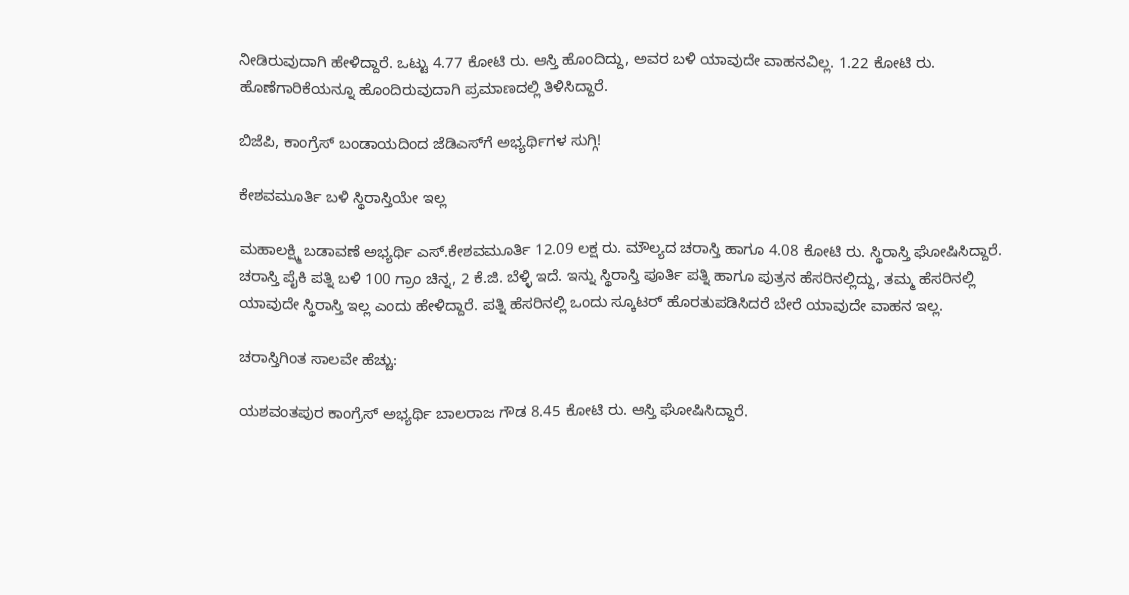ನೀಡಿರುವುದಾಗಿ ಹೇಳಿದ್ದಾರೆ. ಒಟ್ಟು 4.77 ಕೋಟಿ ರು. ಆಸ್ತಿ ಹೊಂದಿದ್ದು, ಅವರ ಬಳಿ ಯಾವುದೇ ವಾಹನವಿಲ್ಲ. 1.22 ಕೋಟಿ ರು. ಹೊಣೆಗಾರಿಕೆಯನ್ನೂ ಹೊಂದಿರುವುದಾಗಿ ಪ್ರಮಾಣದಲ್ಲಿ ತಿಳಿಸಿದ್ದಾರೆ.

ಬಿಜೆಪಿ, ಕಾಂಗ್ರೆಸ್‌ ಬಂಡಾಯದಿಂದ ಜೆಡಿಎಸ್‌ಗೆ ಅಭ್ಯರ್ಥಿಗಳ ಸುಗ್ಗಿ!

ಕೇಶವಮೂರ್ತಿ ಬಳಿ ಸ್ಥಿರಾಸ್ತಿಯೇ ಇಲ್ಲ

ಮಹಾಲಕ್ಷ್ಮಿ ಬಡಾವಣೆ ಅಭ್ಯರ್ಥಿ ಎಸ್‌.ಕೇಶವಮೂರ್ತಿ 12.09 ಲಕ್ಷ ರು. ಮೌಲ್ಯದ ಚರಾಸ್ತಿ ಹಾಗೂ 4.08 ಕೋಟಿ ರು. ಸ್ಥಿರಾಸ್ತಿ ಘೋಷಿಸಿದ್ದಾರೆ. ಚರಾಸ್ತಿ ಪೈಕಿ ಪತ್ನಿ ಬಳಿ 100 ಗ್ರಾಂ ಚಿನ್ನ, 2 ಕೆ.ಜಿ. ಬೆಳ್ಳಿ ಇದೆ. ಇನ್ನು ಸ್ಥಿರಾಸ್ತಿ ಪೂರ್ತಿ ಪತ್ನಿ ಹಾಗೂ ಪುತ್ರನ ಹೆಸರಿನಲ್ಲಿದ್ದು, ತಮ್ಮ ಹೆಸರಿನಲ್ಲಿ ಯಾವುದೇ ಸ್ಥಿರಾಸ್ತಿ ಇಲ್ಲ ಎಂದು ಹೇಳಿದ್ದಾರೆ. ಪತ್ನಿ ಹೆಸರಿನಲ್ಲಿ ಒಂದು ಸ್ಕೂಟರ್‌ ಹೊರತುಪಡಿಸಿದರೆ ಬೇರೆ ಯಾವುದೇ ವಾಹನ ಇಲ್ಲ.

ಚರಾಸ್ತಿಗಿಂತ ಸಾಲವೇ ಹೆಚ್ಚು:

ಯಶವಂತಪುರ ಕಾಂಗ್ರೆಸ್‌ ಅಭ್ಯರ್ಥಿ ಬಾಲರಾಜ ಗೌಡ 8.45 ಕೋಟಿ ರು. ಆಸ್ತಿ ಘೋಷಿಸಿದ್ದಾರೆ.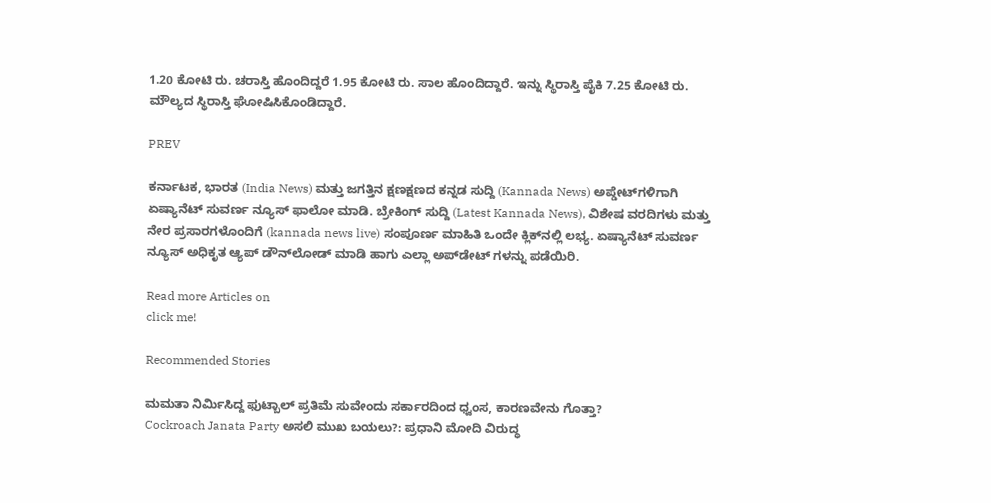1.20 ಕೋಟಿ ರು. ಚರಾಸ್ತಿ ಹೊಂದಿದ್ದರೆ 1.95 ಕೋಟಿ ರು. ಸಾಲ ಹೊಂದಿದ್ದಾರೆ. ಇನ್ನು ಸ್ಥಿರಾಸ್ತಿ ಪೈಕಿ 7.25 ಕೋಟಿ ರು. ಮೌಲ್ಯದ ಸ್ಥಿರಾಸ್ತಿ ಘೋಷಿಸಿಕೊಂಡಿದ್ದಾರೆ.

PREV

ಕರ್ನಾಟಕ, ಭಾರತ (India News) ಮತ್ತು ಜಗತ್ತಿನ ಕ್ಷಣಕ್ಷಣದ ಕನ್ನಡ ಸುದ್ದಿ (Kannada News) ಅಪ್ಡೇಟ್‌ಗಳಿಗಾಗಿ ಏಷ್ಯಾನೆಟ್ ಸುವರ್ಣ ನ್ಯೂಸ್‌ ಫಾಲೋ ಮಾಡಿ. ಬ್ರೇಕಿಂಗ್ ಸುದ್ದಿ (Latest Kannada News), ವಿಶೇಷ ವರದಿಗಳು ಮತ್ತು ನೇರ ಪ್ರಸಾರಗಳೊಂದಿಗೆ (kannada news live) ಸಂಪೂರ್ಣ ಮಾಹಿತಿ ಒಂದೇ ಕ್ಲಿಕ್‌ನಲ್ಲಿ ಲಭ್ಯ. ಏಷ್ಯಾನೆಟ್ ಸುವರ್ಣ ನ್ಯೂಸ್ ಅಧಿಕೃತ ಆ್ಯಪ್ ಡೌನ್‌ಲೋಡ್ ಮಾಡಿ ಹಾಗು ಎಲ್ಲಾ ಅಪ್‌ಡೇಟ್ ಗಳನ್ನು ಪಡೆಯಿರಿ.

Read more Articles on
click me!

Recommended Stories

ಮಮತಾ ನಿರ್ಮಿಸಿದ್ದ ಫುಟ್ಬಾಲ್‌ ಪ್ರತಿಮೆ ಸುವೇಂದು ಸರ್ಕಾರದಿಂದ ಧ್ವಂಸ, ಕಾರಣವೇನು ಗೊತ್ತಾ?
Cockroach Janata Party ಅಸಲಿ ಮುಖ ಬಯಲು?: ಪ್ರಧಾನಿ ಮೋದಿ ವಿರುದ್ಧ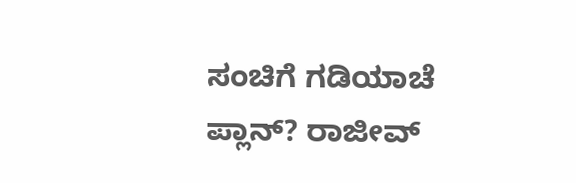ಸಂಚಿಗೆ ಗಡಿಯಾಚೆ ಪ್ಲಾನ್? ರಾಜೀವ್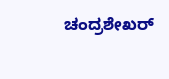ಚಂದ್ರಶೇಖರ್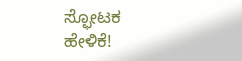ಸ್ಫೋಟಕ ಹೇಳಿಕೆ!